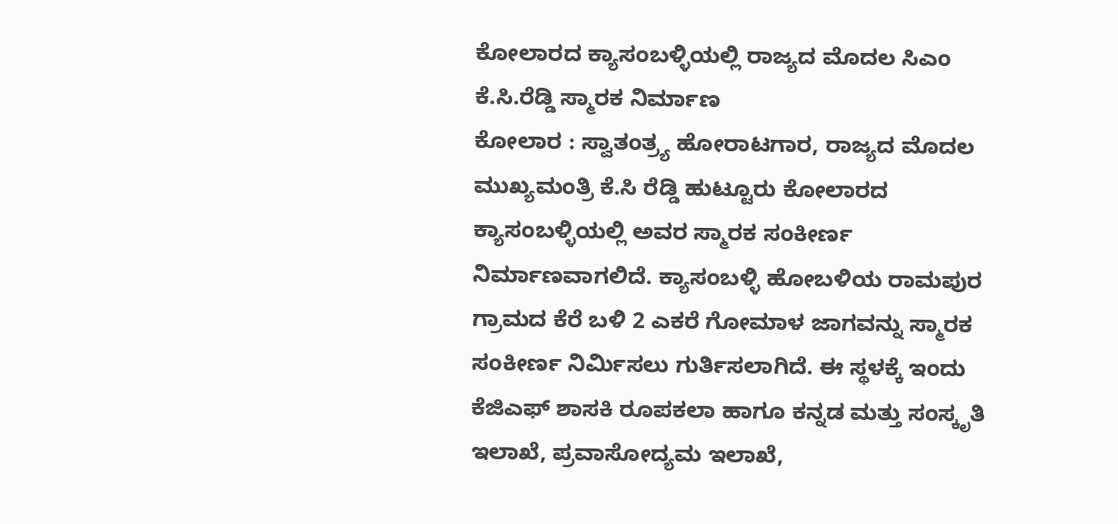ಕೋಲಾರದ ಕ್ಯಾಸಂಬಳ್ಳಿಯಲ್ಲಿ ರಾಜ್ಯದ ಮೊದಲ ಸಿಎಂ ಕೆ.ಸಿ.ರೆಡ್ಡಿ ಸ್ಮಾರಕ ನಿರ್ಮಾಣ
ಕೋಲಾರ : ಸ್ವಾತಂತ್ರ್ಯ ಹೋರಾಟಗಾರ, ರಾಜ್ಯದ ಮೊದಲ ಮುಖ್ಯಮಂತ್ರಿ ಕೆ.ಸಿ ರೆಡ್ಡಿ ಹುಟ್ಟೂರು ಕೋಲಾರದ ಕ್ಯಾಸಂಬಳ್ಳಿಯಲ್ಲಿ ಅವರ ಸ್ಮಾರಕ ಸಂಕೀರ್ಣ ನಿರ್ಮಾಣವಾಗಲಿದೆ. ಕ್ಯಾಸಂಬಳ್ಳಿ ಹೋಬಳಿಯ ರಾಮಪುರ ಗ್ರಾಮದ ಕೆರೆ ಬಳಿ 2 ಎಕರೆ ಗೋಮಾಳ ಜಾಗವನ್ನು ಸ್ಮಾರಕ ಸಂಕೀರ್ಣ ನಿರ್ಮಿಸಲು ಗುರ್ತಿಸಲಾಗಿದೆ. ಈ ಸ್ಥಳಕ್ಕೆ ಇಂದು ಕೆಜಿಎಫ್ ಶಾಸಕಿ ರೂಪಕಲಾ ಹಾಗೂ ಕನ್ನಡ ಮತ್ತು ಸಂಸ್ಕೃತಿ ಇಲಾಖೆ, ಪ್ರವಾಸೋದ್ಯಮ ಇಲಾಖೆ,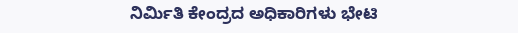ನಿರ್ಮಿತಿ ಕೇಂದ್ರದ ಅಧಿಕಾರಿಗಳು ಭೇಟಿ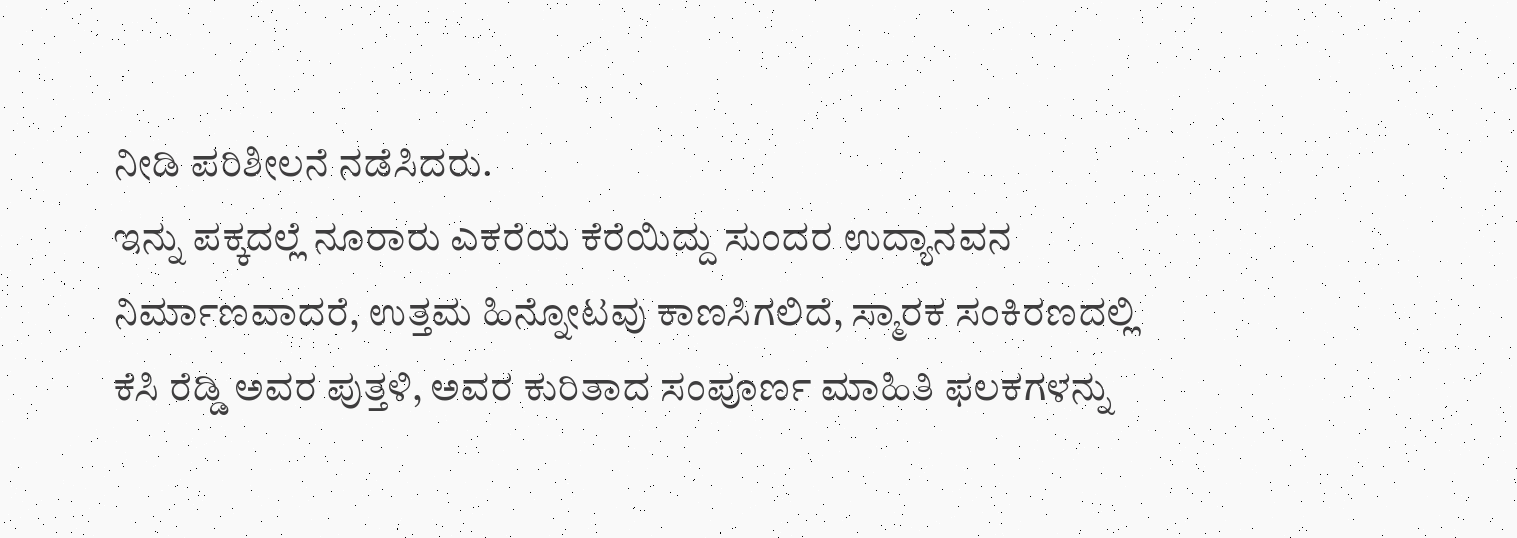ನೀಡಿ ಪರಿಶೀಲನೆ ನಡೆಸಿದರು.
ಇನ್ನು ಪಕ್ಕದಲ್ಲೆ ನೂರಾರು ಎಕರೆಯ ಕೆರೆಯಿದ್ದು ಸುಂದರ ಉದ್ಯಾನವನ ನಿರ್ಮಾಣವಾದರೆ, ಉತ್ತಮ ಹಿನ್ನೋಟವು ಕಾಣಸಿಗಲಿದೆ, ಸ್ಮಾರಕ ಸಂಕಿರಣದಲ್ಲಿ ಕೆಸಿ ರೆಡ್ಡಿ ಅವರ ಪುತ್ತಳಿ, ಅವರ ಕುರಿತಾದ ಸಂಪೂರ್ಣ ಮಾಹಿತಿ ಫಲಕಗಳನ್ನು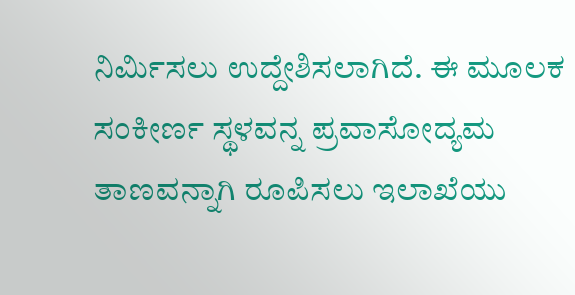ನಿರ್ಮಿಸಲು ಉದ್ದೇಶಿಸಲಾಗಿದೆ. ಈ ಮೂಲಕ ಸಂಕೀರ್ಣ ಸ್ಥಳವನ್ನ ಪ್ರವಾಸೋದ್ಯಮ ತಾಣವನ್ನಾಗಿ ರೂಪಿಸಲು ಇಲಾಖೆಯು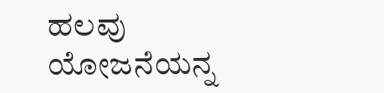ಹಲವು ಯೋಜನೆಯನ್ನ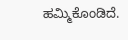ಹಮ್ಮಿಕೊಂಡಿದೆ.